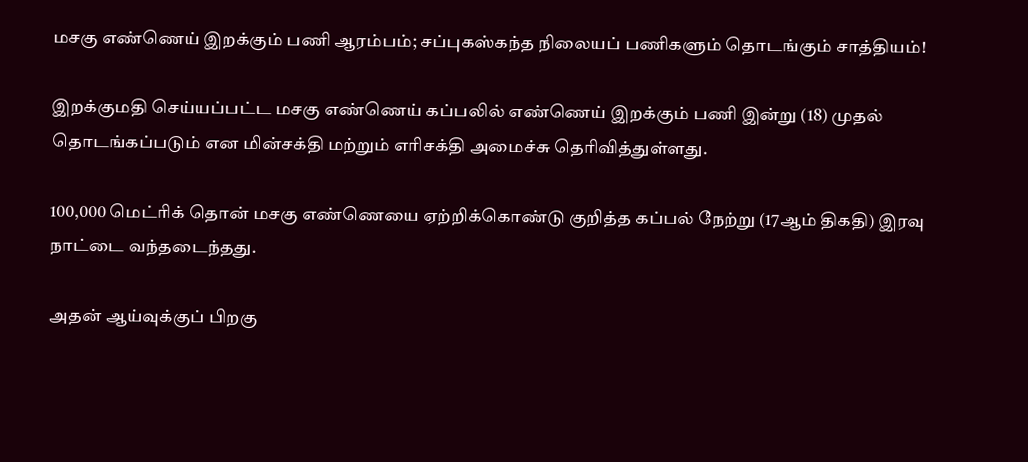மசகு எண்ணெய் இறக்கும் பணி ஆரம்பம்; சப்புகஸ்கந்த நிலையப் பணிகளும் தொடங்கும் சாத்தியம்!

இறக்குமதி செய்யப்பட்ட மசகு எண்ணெய் கப்பலில் எண்ணெய் இறக்கும் பணி இன்று (18) முதல் தொடங்கப்படும் என மின்சக்தி மற்றும் எரிசக்தி அமைச்சு தெரிவித்துள்ளது.

100,000 மெட்ரிக் தொன் மசகு எண்ணெயை ஏற்றிக்கொண்டு குறித்த கப்பல் நேற்று (17ஆம் திகதி) இரவு நாட்டை வந்தடைந்தது.

அதன் ஆய்வுக்குப் பிறகு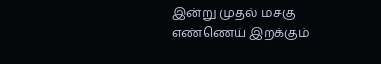இன்று முதல் மசகு எண்ணெய் இறக்கும்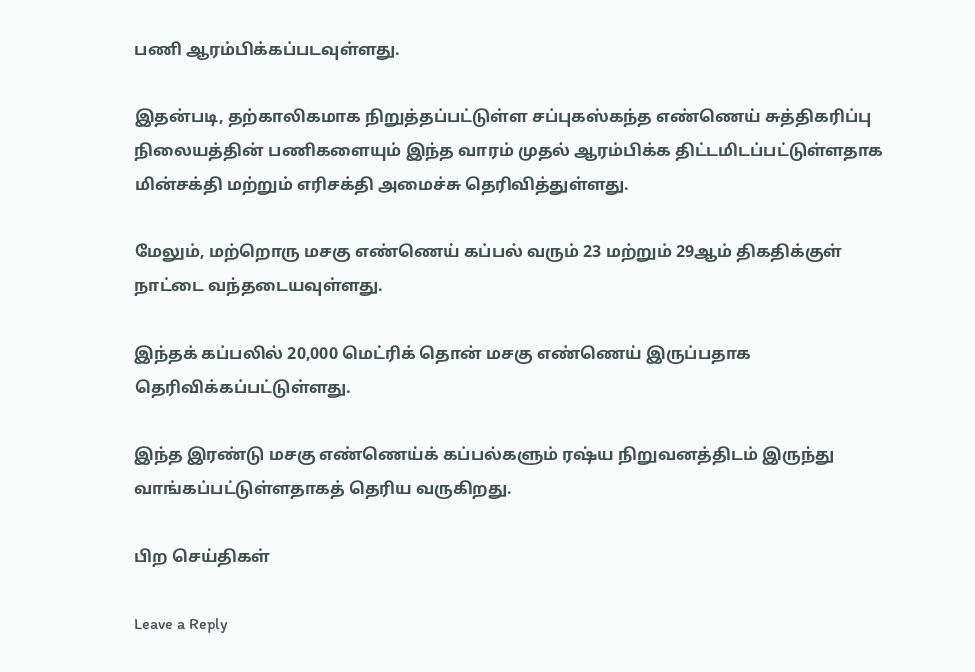பணி ஆரம்பிக்கப்படவுள்ளது.

இதன்படி, தற்காலிகமாக நிறுத்தப்பட்டுள்ள சப்புகஸ்கந்த எண்ணெய் சுத்திகரிப்பு நிலையத்தின் பணிகளையும் இந்த வாரம் முதல் ஆரம்பிக்க திட்டமிடப்பட்டுள்ளதாக மின்சக்தி மற்றும் எரிசக்தி அமைச்சு தெரிவித்துள்ளது.

மேலும், மற்றொரு மசகு எண்ணெய் கப்பல் வரும் 23 மற்றும் 29ஆம் திகதிக்குள் நாட்டை வந்தடையவுள்ளது.

இந்தக் கப்பலில் 20,000 மெட்ரிக் தொன் மசகு எண்ணெய் இருப்பதாக தெரிவிக்கப்பட்டுள்ளது.

இந்த இரண்டு மசகு எண்ணெய்க் கப்பல்களும் ரஷ்ய நிறுவனத்திடம் இருந்து வாங்கப்பட்டுள்ளதாகத் தெரிய வருகிறது.

பிற செய்திகள்

Leave a Reply